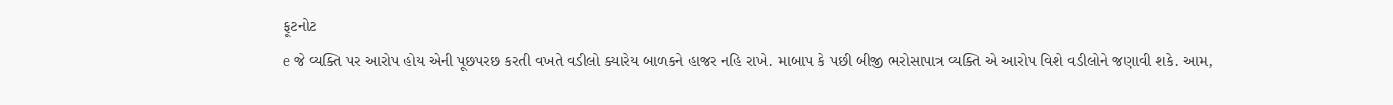ફૂટનોટ
e જે વ્યક્તિ પર આરોપ હોય એની પૂછપરછ કરતી વખતે વડીલો ક્યારેય બાળકને હાજર નહિ રાખે. માબાપ કે પછી બીજી ભરોસાપાત્ર વ્યક્તિ એ આરોપ વિશે વડીલોને જણાવી શકે. આમ,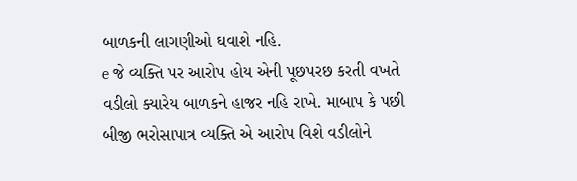બાળકની લાગણીઓ ઘવાશે નહિ.
e જે વ્યક્તિ પર આરોપ હોય એની પૂછપરછ કરતી વખતે વડીલો ક્યારેય બાળકને હાજર નહિ રાખે. માબાપ કે પછી બીજી ભરોસાપાત્ર વ્યક્તિ એ આરોપ વિશે વડીલોને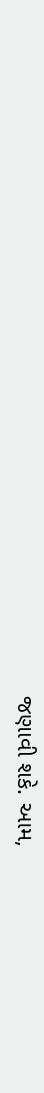જણાવી શકે. આમ,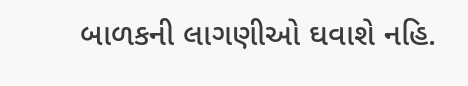બાળકની લાગણીઓ ઘવાશે નહિ.